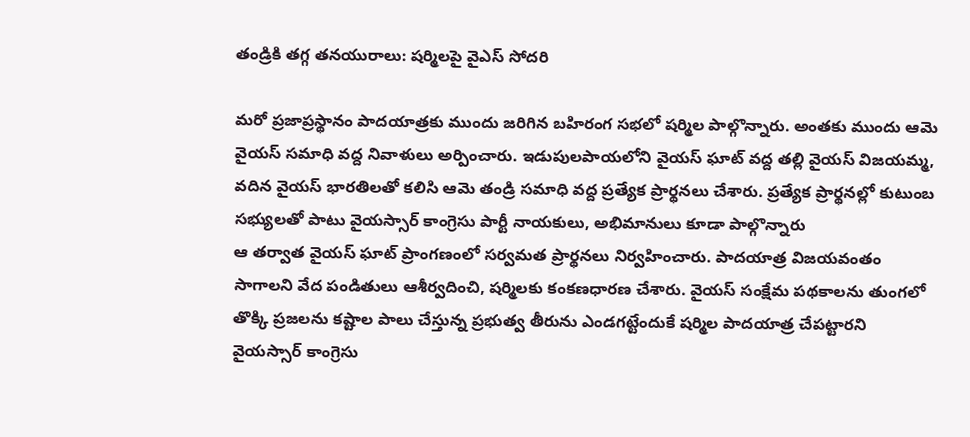తండ్రికి తగ్గ తనయురాలు: షర్మిలపై వైఎస్ సోదరి

మరో ప్రజాప్రస్థానం పాదయాత్రకు ముందు జరిగిన బహిరంగ సభలో షర్మిల పాల్గొన్నారు. అంతకు ముందు ఆమె వైయస్ సమాధి వద్ద నివాళులు అర్పించారు. ఇడుపులపాయలోని వైయస్ ఘాట్ వద్ద తల్లి వైయస్ విజయమ్మ, వదిన వైయస్ భారతిలతో కలిసి ఆమె తండ్రి సమాధి వద్ద ప్రత్యేక ప్రార్థనలు చేశారు. ప్రత్యేక ప్రార్థనల్లో కుటుంబ సభ్యులతో పాటు వైయస్సార్ కాంగ్రెసు పార్టీ నాయకులు, అభిమానులు కూడా పాల్గొన్నారు
ఆ తర్వాత వైయస్ ఘాట్ ప్రాంగణంలో సర్వమత ప్రార్థనలు నిర్వహించారు. పాదయాత్ర విజయవంతం సాగాలని వేద పండితులు ఆశీర్వదించి, షర్మిలకు కంకణధారణ చేశారు. వైయస్ సంక్షేమ పథకాలను తుంగలో తొక్కి ప్రజలను కష్టాల పాలు చేస్తున్న ప్రభుత్వ తీరును ఎండగట్టేందుకే షర్మిల పాదయాత్ర చేపట్టారని వైయస్సార్ కాంగ్రెసు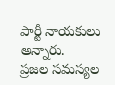పార్టీ నాయకులు అన్నారు.
ప్రజల సమస్యల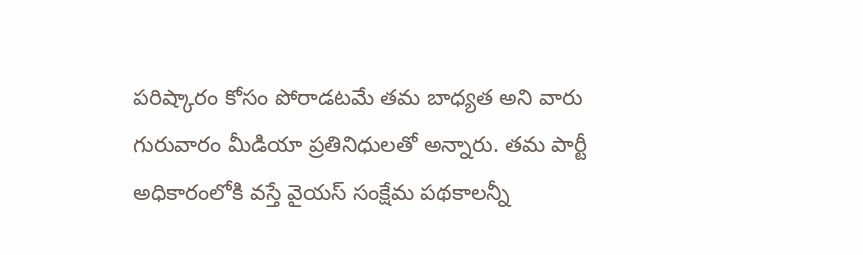పరిష్కారం కోసం పోరాడటమే తమ బాధ్యత అని వారు గురువారం మీడియా ప్రతినిధులతో అన్నారు. తమ పార్టీ అధికారంలోకి వస్తే వైయస్ సంక్షేమ పథకాలన్నీ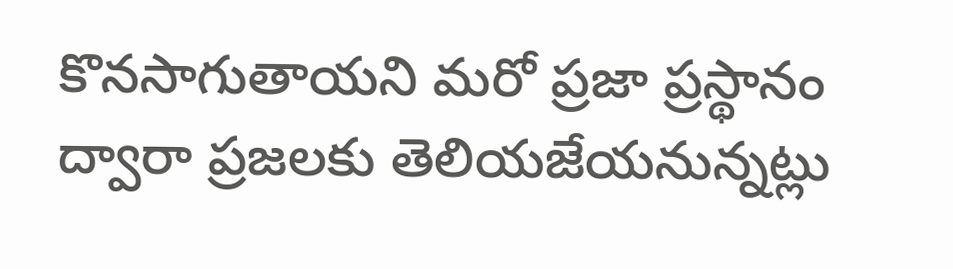కొనసాగుతాయని మరో ప్రజా ప్రస్థానం ద్వారా ప్రజలకు తెలియజేయనున్నట్లు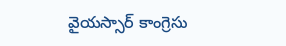వైయస్సార్ కాంగ్రెసు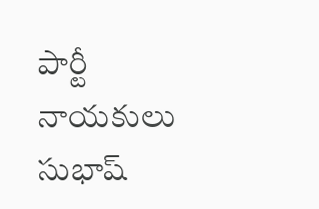పార్టీ నాయకులు సుభాష్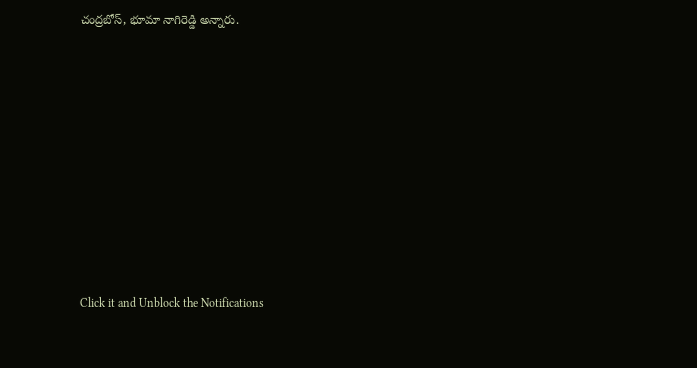చంద్రబోస్, భూమా నాగిరెడ్డి అన్నారు.












Click it and Unblock the Notifications